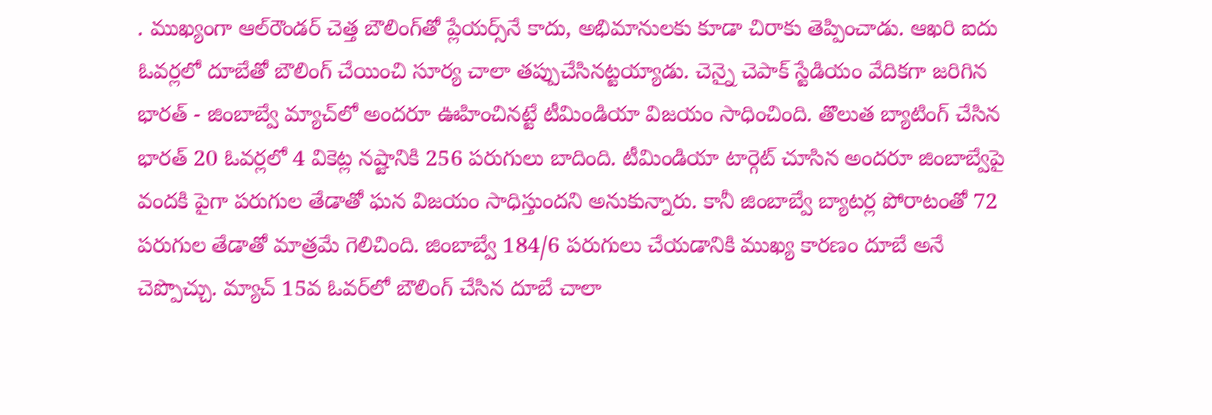. ముఖ్యంగా ఆల్‌రౌండర్ చెత్త బౌలింగ్‌‌తో ప్లేయర్స్‌నే కాదు, అభిమానులకు కూడా చిరాకు తెప్పించాడు. ఆఖరి ఐదు ఓవర్లలో దూబేతో బౌలింగ్ చేయించి సూర్య చాలా తప్పుచేసినట్టయ్యాడు. చెన్నై చెపాక్ స్టేడియం వేదికగా జరిగిన భారత్ - జింబాబ్వే మ్యాచ్‌లో అందరూ ఊహించినట్టే టీమిండియా విజయం సాధించింది. తొలుత బ్యాటింగ్ చేసిన భారత్ 20 ఓవర్లలో 4 వికెట్ల నష్టానికి 256 పరుగులు బాదింది. టీమిండియా టార్గెట్ చూసిన అందరూ జింబాబ్వేపై వందకి పైగా పరుగుల తేడాతో ఘన విజయం సాధిస్తుందని అనుకున్నారు. కానీ జింబాబ్వే బ్యాటర్ల పోరాటంతో 72 పరుగుల తేడాతో మాత్రమే గెలిచింది. జింబాబ్వే 184/6 పరుగులు చేయడానికి ముఖ్య కారణం దూబే అనే చెప్పొచ్చు. మ్యాచ్ 15వ ఓవర్‌లో బౌలింగ్ చేసిన దూబే చాలా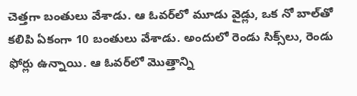చెత్తగా బంతులు వేశాడు. ఆ ఓవర్‌లో మూడు వైడ్లు, ఒక నో బాల్‌తో కలిపి ఏకంగా 10 బంతులు వేశాడు. అందులో రెండు సిక్స్‌లు, రెండు ఫోర్లు ఉన్నాయి. ఆ ఓవర్‌లో మొత్తాన్ని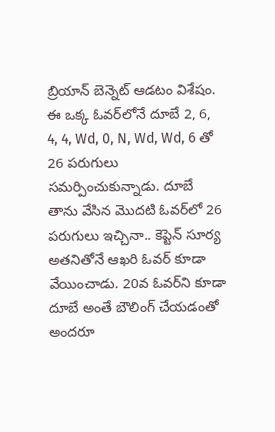బ్రియాన్ బెన్నెట్ ఆడటం విశేషం. ఈ ఒక్క ఓవర్‌లోనే దూబే 2, 6, 4, 4, Wd, 0, N, Wd, Wd, 6 తో 26 పరుగులు సమర్పించుకున్నాడు. దూబే తాను వేసిన మొదటి ఓవర్‌లో 26 పరుగులు ఇచ్చినా.. కెప్టెన్ సూర్య అతనితోనే ఆఖరి ఓవర్ కూడా వేయించాడు. 20వ ఓవర్‌ని కూడా దూబే అంతే బౌలింగ్ చేయడంతో అందరూ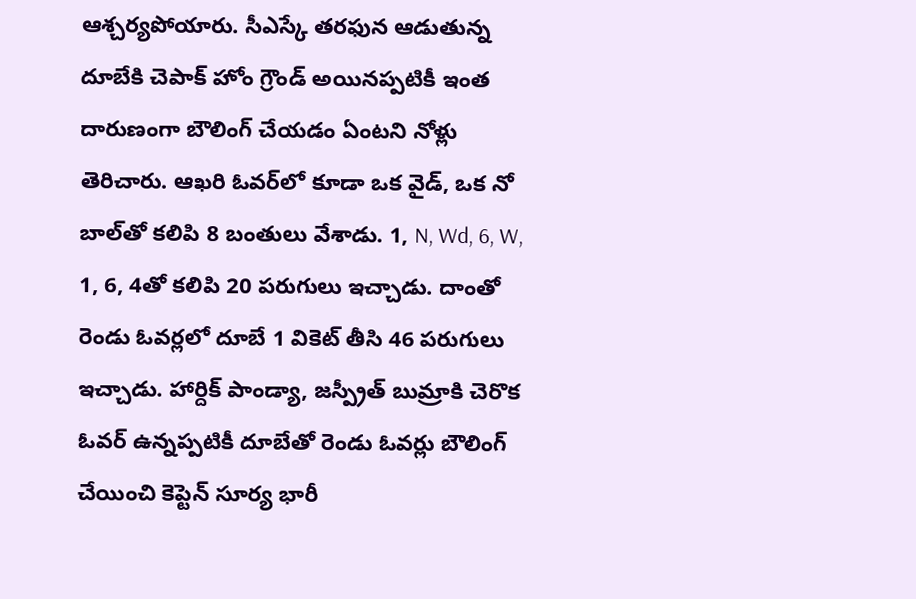ఆశ్చర్యపోయారు. సీఎస్కే తరఫున ఆడుతున్న దూబేకి చెపాక్ హోం గ్రౌండ్ అయినప్పటికీ ఇంత దారుణంగా బౌలింగ్ చేయడం ఏంటని నోళ్లు తెరిచారు. ఆఖరి ఓవర్‌లో కూడా ఒక వైడ్, ఒక నో బాల్‌తో కలిపి 8 బంతులు వేశాడు. 1, N, Wd, 6, W, 1, 6, 4తో కలిపి 20 పరుగులు ఇచ్చాడు. దాంతో రెండు ఓవర్లలో దూబే 1 వికెట్ తీసి 46 పరుగులు ఇచ్చాడు. హార్దిక్ పాండ్యా, జస్ప్రీత్ బుమ్రాకి చెరొక ఓవర్ ఉన్నప్పటికీ దూబే‌తో రెండు ఓవర్లు బౌలింగ్ చేయించి కెప్టెన్ సూర్య భారీ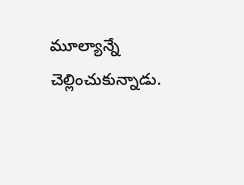మూల్యాన్నే చెల్లించుకున్నాడు.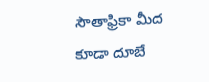సౌతాఫ్రికా మీద కూడా దూబే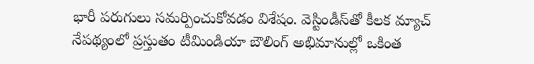భారీ పరుగులు సమర్పించుకోవడం విశేషం. వెస్టిండీస్‌తో కీలక మ్యాచ్ నేపథ్యంలో ప్రస్తుతం టీమిండియా బౌలింగ్ అభిమానుల్లో ఒకింత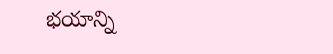భయాన్ని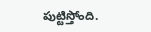పుట్టిస్తోంది.